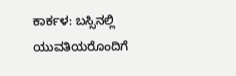ಕಾರ್ಕಳ: ಬಸ್ಸಿನಲ್ಲಿ ಯುವತಿಯರೊಂದಿಗೆ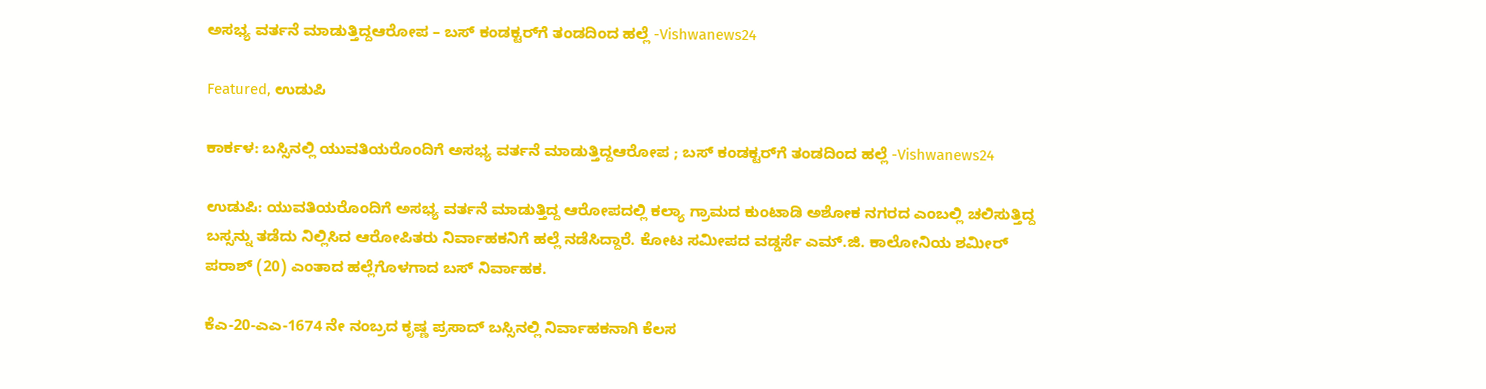ಅಸಭ್ಯ ವರ್ತನೆ ಮಾಡುತ್ತಿದ್ದಆರೋಪ – ಬಸ್‌ ಕಂಡಕ್ಟರ್‌ಗೆ ತಂಡದಿಂದ ಹಲ್ಲೆ -Vishwanews24

Featured, ಉಡುಪಿ

ಕಾರ್ಕಳ: ಬಸ್ಸಿನಲ್ಲಿ ಯುವತಿಯರೊಂದಿಗೆ ಅಸಭ್ಯ ವರ್ತನೆ ಮಾಡುತ್ತಿದ್ದಆರೋಪ ; ಬಸ್‌ ಕಂಡಕ್ಟರ್‌ಗೆ ತಂಡದಿಂದ ಹಲ್ಲೆ -Vishwanews24

ಉಡುಪಿ: ಯುವತಿಯರೊಂದಿಗೆ ಅಸಭ್ಯ ವರ್ತನೆ ಮಾಡುತ್ತಿದ್ದ ಆರೋಪದಲ್ಲಿ ಕಲ್ಯಾ ಗ್ರಾಮದ ಕುಂಟಾಡಿ ಅಶೋಕ ನಗರದ ಎಂಬಲ್ಲಿ ಚಲಿಸುತ್ತಿದ್ದ ಬಸ್ಸನ್ನು ತಡೆದು ನಿಲ್ಲಿಸಿದ ಆರೋಪಿತರು ನಿರ್ವಾಹಕನಿಗೆ ಹಲ್ಲೆ ನಡೆಸಿದ್ದಾರೆ. ಕೋಟ ಸಮೀಪದ ವಡ್ಡರ್ಸೆ ಎಮ್.ಜಿ. ಕಾಲೋನಿಯ ಶಮೀರ್ ಪರಾಶ್ (20) ಎಂತಾದ ಹಲ್ಲೆಗೊಳಗಾದ ಬಸ್ ನಿರ್ವಾಹಕ.

ಕೆಎ-20-ಎಎ-1674 ನೇ ನಂಬ್ರದ ಕೃಷ್ಣ ಪ್ರಸಾದ್ ಬಸ್ಸಿನಲ್ಲಿ ನಿರ್ವಾಹಕನಾಗಿ ಕೆಲಸ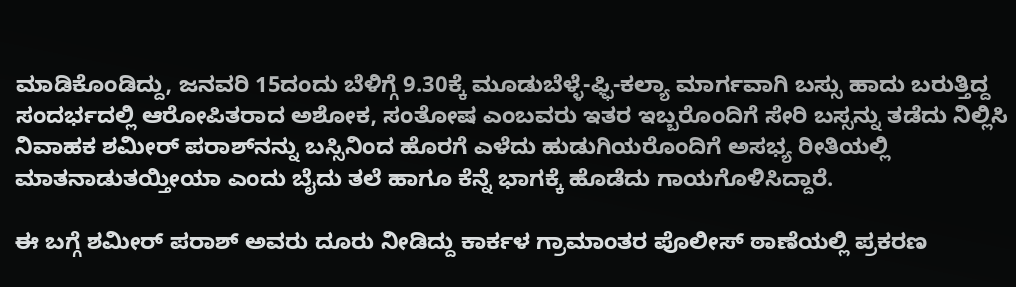ಮಾಡಿಕೊಂಡಿದ್ದು, ಜನವರಿ 15ದಂದು ಬೆಳಿಗ್ಗೆ 9.30ಕ್ಕೆ ಮೂಡುಬೆಳ್ಳೆ-ಫ್ಫಿ-ಕಲ್ಯಾ ಮಾರ್ಗವಾಗಿ ಬಸ್ಸು ಹಾದು ಬರುತ್ತಿದ್ದ ಸಂದರ್ಭದಲ್ಲಿ ಆರೋಪಿತರಾದ ಅಶೋಕ, ಸಂತೋಷ ಎಂಬವರು ಇತರ ಇಬ್ಬರೊಂದಿಗೆ ಸೇರಿ ಬಸ್ಸನ್ನು ತಡೆದು ನಿಲ್ಲಿಸಿ ನಿವಾಹಕ ಶಮೀರ್ ಪರಾಶ್‌ನನ್ನು ಬಸ್ಸಿನಿಂದ ಹೊರಗೆ ಎಳೆದು ಹುಡುಗಿಯರೊಂದಿಗೆ ಅಸಭ್ಯ ರೀತಿಯಲ್ಲಿ ಮಾತನಾಡುತಯ್ತೀಯಾ ಎಂದು ಬೈದು ತಲೆ ಹಾಗೂ ಕೆನ್ನೆ ಭಾಗಕ್ಕೆ ಹೊಡೆದು ಗಾಯಗೊಳಿಸಿದ್ದಾರೆ.

ಈ ಬಗ್ಗೆ ಶಮೀರ್ ಪರಾಶ್ ಅವರು ದೂರು ನೀಡಿದ್ದು ಕಾರ್ಕಳ ಗ್ರಾಮಾಂತರ ಪೊಲೀಸ್ ಠಾಣೆಯಲ್ಲಿ ಪ್ರಕರಣ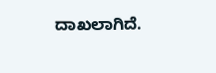ದಾಖಲಾಗಿದೆ.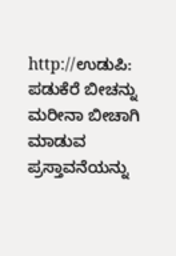http://ಉಡುಪಿ: ಪಡುಕೆರೆ ಬೀಚನ್ನು ಮರೀನಾ ಬೀಚಾಗಿ ಮಾಡುವ ಪ್ರಸ್ತಾವನೆಯನ್ನು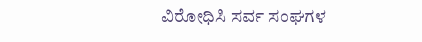ವಿರೋಧಿಸಿ ಸರ್ವ ಸಂಘಗಳ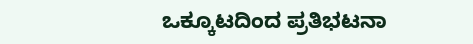ಒಕ್ಕೂಟದಿಂದ ಪ್ರತಿಭಟನಾ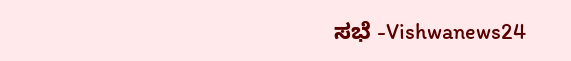ಸಭೆ -Vishwanews24